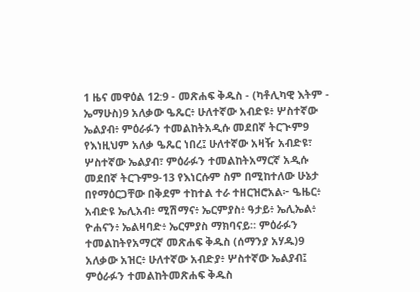1 ዜና መዋዕል 12:9 - መጽሐፍ ቅዱስ - (ካቶሊካዊ እትም - ኤማሁስ)9 አለቃው ዔጼር፥ ሁለተኛው አብድዩ፥ ሦስተኛው ኤልያብ፥ ምዕራፉን ተመልከትአዲሱ መደበኛ ትርጒም9 የእነዚህም አለቃ ዔጼር ነበረ፤ ሁለተኛው አዛዥ አብድዩ፣ ሦስተኛው ኤልያብ፣ ምዕራፉን ተመልከትአማርኛ አዲሱ መደበኛ ትርጉም9-13 የእነርሱም ስም በሚከተለው ሁኔታ በየማዕርጋቸው በቅደም ተከተል ተራ ተዘርዝሮአል፦ ዔዜር፥ አብድዩ ኤሊአብ፥ ሚሽማና፥ ኤርምያስ፥ ዓታይ፥ ኤሊኤል፥ ዮሐናን፥ ኤልዛባድ፥ ኤርምያስ ማክባናይ። ምዕራፉን ተመልከትየአማርኛ መጽሐፍ ቅዱስ (ሰማንያ አሃዱ)9 አለቃው አዝር፥ ሁለተኛው አብድያ፥ ሦስተኛው ኤልያብ፤ ምዕራፉን ተመልከትመጽሐፍ ቅዱስ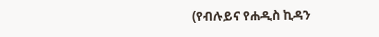(የብሉይና የሐዲስ ኪዳን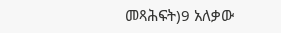መጻሕፍት)9 አለቃው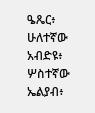ዔጼር፥ ሁለተኛው አብድዩ፥ ሦስተኛው ኤልያብ፥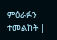ምዕራፉን ተመልከት |